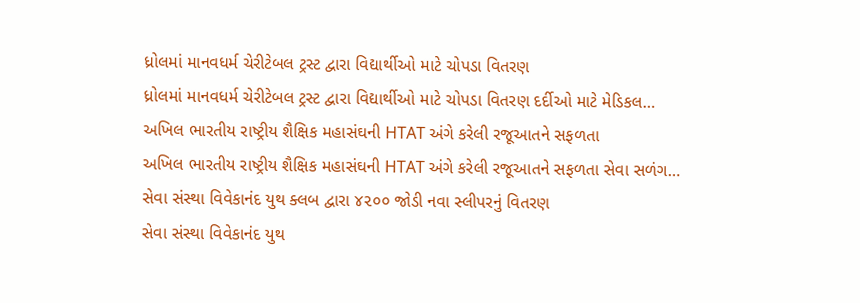ધ્રોલમાં માનવધર્મ ચેરીટેબલ ટ્રસ્ટ દ્વારા વિદ્યાર્થીઓ માટે ચોપડા વિતરણ
ધ્રોલમાં માનવધર્મ ચેરીટેબલ ટ્રસ્ટ દ્વારા વિદ્યાર્થીઓ માટે ચોપડા વિતરણ દર્દીઓ માટે મેડિકલ…
અખિલ ભારતીય રાષ્ટ્રીય શૈક્ષિક મહાસંઘની HTAT અંગે કરેલી રજૂઆતને સફળતા
અખિલ ભારતીય રાષ્ટ્રીય શૈક્ષિક મહાસંઘની HTAT અંગે કરેલી રજૂઆતને સફળતા સેવા સળંગ…
સેવા સંસ્થા વિવેકાનંદ યુથ ક્લબ દ્વારા ૪૨૦૦ જોડી નવા સ્લીપરનું વિતરણ
સેવા સંસ્થા વિવેકાનંદ યુથ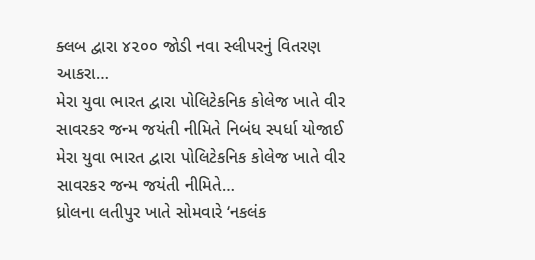ક્લબ દ્વારા ૪૨૦૦ જોડી નવા સ્લીપરનું વિતરણ આકરા…
મેરા યુવા ભારત દ્વારા પોલિટેકનિક કોલેજ ખાતે વીર સાવરકર જન્મ જયંતી નીમિતે નિબંધ સ્પર્ધા યોજાઈ
મેરા યુવા ભારત દ્વારા પોલિટેકનિક કોલેજ ખાતે વીર સાવરકર જન્મ જયંતી નીમિતે…
ધ્રોલના લતીપુર ખાતે સોમવારે ‘નકલંક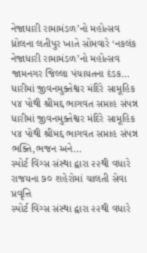નેજાધારી રામામંડળ’નો મહોત્સવ
ધ્રોલના લતીપુર ખાતે સોમવારે ‘નકલંક નેજાધારી રામામંડળ’નો મહોત્સવ જામનગર જિલ્લા પંચાયતના દંડક…
ધારીમાં જીવનમુક્તેશ્વર મંદિરે સામૂહિક ૫૪ પોથી શ્રીમદ્દ ભાગવત સપ્તાહ સંપન્ન
ધારીમાં જીવનમુક્તેશ્વર મંદિરે સામૂહિક ૫૪ પોથી શ્રીમદ્દ ભાગવત સપ્તાહ સંપન્ન ભક્તિ,ભજન અને…
સ્પોર્ટ વિંગ્સ સંસ્થા દ્વારા ૨૨થી વધારે રાજયના ૭૦ શહેરોમાં ચાલતી સેવા પ્રવૃત્તિ
સ્પોર્ટ વિંગ્સ સંસ્થા દ્વારા ૨૨થી વધારે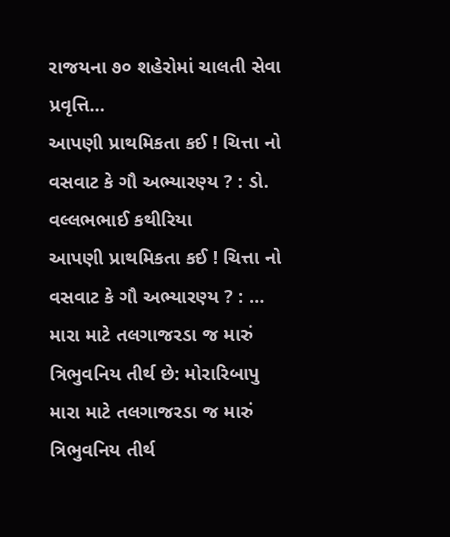રાજયના ૭૦ શહેરોમાં ચાલતી સેવા પ્રવૃત્તિ…
આપણી પ્રાથમિકતા કઈ ! ચિત્તા નો વસવાટ કે ગૌ અભ્યારણ્ય ? : ડો. વલ્લભભાઈ કથીરિયા
આપણી પ્રાથમિકતા કઈ ! ચિત્તા નો વસવાટ કે ગૌ અભ્યારણ્ય ? : …
મારા માટે તલગાજરડા જ મારું ત્રિભુવનિય તીર્થ છે: મોરારિબાપુ
મારા માટે તલગાજરડા જ મારું ત્રિભુવનિય તીર્થ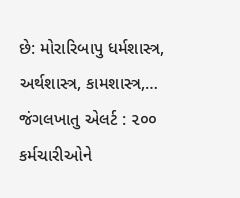છે: મોરારિબાપુ ધર્મશાસ્ત્ર, અર્થશાસ્ત્ર, કામશાસ્ત્ર,…
જંગલખાતુ એલર્ટ : ૨૦૦ કર્મચારીઓને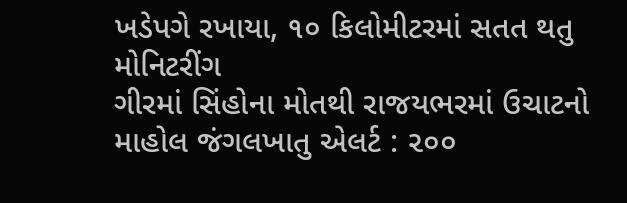ખડેપગે રખાયા, ૧૦ કિલોમીટરમાં સતત થતુ મોનિટરીંગ
ગીરમાં સિંહોના મોતથી રાજયભરમાં ઉચાટનો માહોલ જંગલખાતુ એલર્ટ : ૨૦૦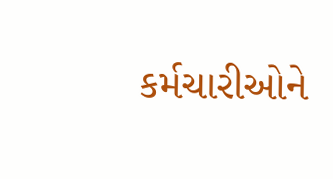કર્મચારીઓને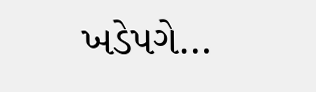ખડેપગે…